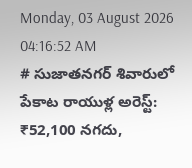Monday, 03 August 2026 04:16:52 AM
# సుజాతనగర్ శివారులో పేకాట రాయుళ్ల అరెస్ట్: ₹52,100 నగదు,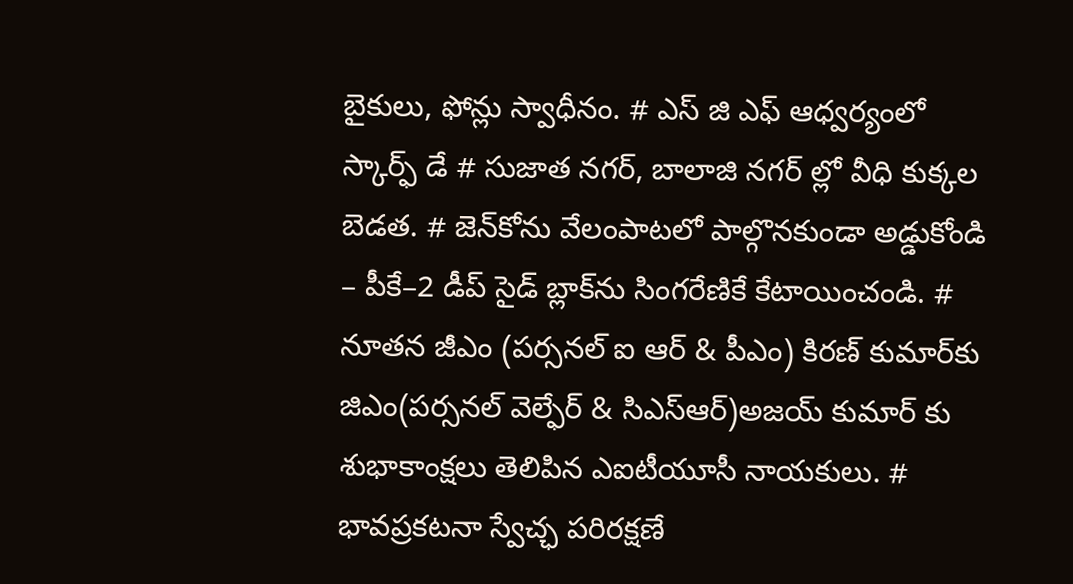బైకులు, ఫోన్లు స్వాధీనం. # ఎస్ జి ఎఫ్ ఆధ్వర్యంలో స్కార్ఫ్ డే # సుజాత నగర్, బాలాజి నగర్ ల్లో వీధి కుక్కల బెడత. # జెన్‌కోను వేలంపాటలో పాల్గొనకుండా అడ్డుకోండి – పీకే–2 డీప్ సైడ్ బ్లాక్‌ను సింగరేణికే కేటాయించండి. # నూతన జీఎం (పర్సనల్ ఐ ఆర్ & పీఎం) కిరణ్ కుమార్‌కు జిఎం(పర్సనల్ వెల్ఫేర్ & సిఎస్ఆర్)అజయ్ కుమార్ కు శుభాకాంక్షలు తెలిపిన ఎఐటీయూసీ నాయకులు. # భావప్రకటనా స్వేచ్ఛ పరిరక్షణే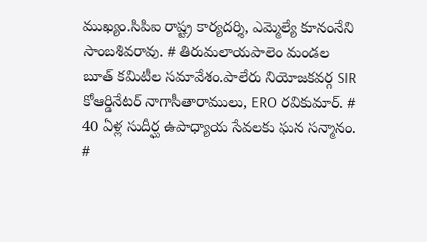ముఖ్యం.సిపిఐ రాష్ట్ర కార్యదర్శి, ఎమ్మెల్యే కూనంనేని సాంబశివరావు. # తిరుమలాయపాలెం మండల బూత్ కమిటీల సమావేశం.పాలేరు నియోజకవర్గ SIR కోఆర్డినేటర్ నాగాసీతారాములు, ERO రవికుమార్. # 40 ఏళ్ల సుదీర్ఘ ఉపాధ్యాయ సేవలకు ఘన సన్మానం. #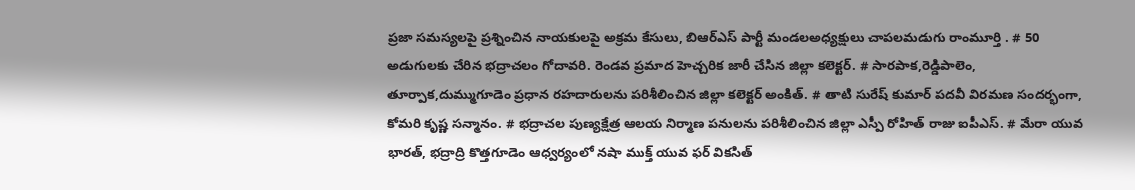ప్రజా సమస్యలపై ప్రశ్నించిన నాయకులపై అక్రమ కేసులు, బిఆర్ఎస్ పార్టీ మండలఅధ్యక్షులు చాపలమడుగు రాంమూర్తి . # 50 అడుగులకు చేరిన భద్రాచలం గోదావరి. రెండవ ప్రమాద హెచ్చరిక జారీ చేసిన జిల్లా కలెక్టర్. # సారపాక,రెడ్డిపాలెం, తూర్పాక,దుమ్ముగూడెం ప్రధాన రహదారులను పరిశీలించిన జిల్లా కలెక్టర్ అంకిత్. # తాటి సురేష్ కుమార్ పదవీ విరమణ సందర్భంగా, కోమరి కృష్ణ సన్మానం. # భద్రాచల పుణ్యక్షేత్ర ఆలయ నిర్మాణ పనులను పరిశీలించిన జిల్లా ఎస్పీ రోహిత్ రాజు ఐపీఎస్. # మేరా యువ భారత్, భద్రాద్రి కొత్తగూడెం ఆధ్వర్యంలో నషా ముక్త్ యువ ఫర్ వికసిత్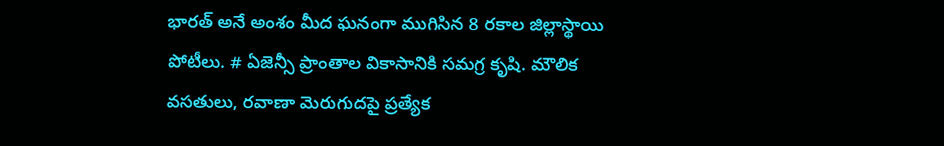భారత్ అనే అంశం మీద ఘనంగా ముగిసిన 8 రకాల జిల్లాస్థాయి పోటీలు. # ఏజెన్సీ ప్రాంతాల వికాసానికి సమగ్ర కృషి. మౌలిక వసతులు, రవాణా మెరుగుదపై ప్రత్యేక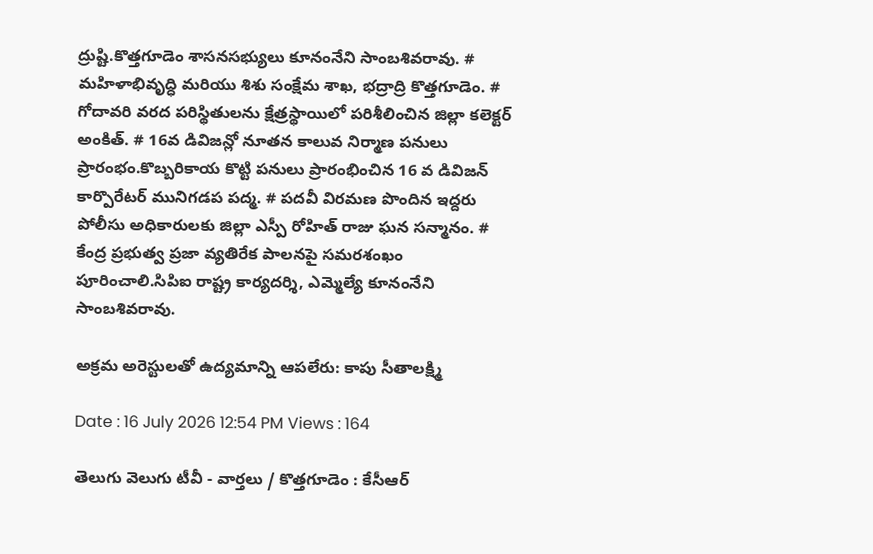ద్రుష్టి.కొత్తగూడెం శాసనసభ్యులు కూనంనేని సాంబశివరావు. # మహిళాభివృద్ధి మరియు శిశు సంక్షేమ శాఖ, భద్రాద్రి కొత్తగూడెం. # గోదావరి వరద పరిస్థితులను క్షేత్రస్థాయిలో పరిశీలించిన జిల్లా కలెక్టర్ అంకిత్. # 16వ డివిజన్లో నూతన కాలువ నిర్మాణ పనులు ప్రారంభం.కొబ్బరికాయ కొట్టి పనులు ప్రారంభించిన 16 వ డివిజన్ కార్పొరేటర్ మునిగడప పద్మ. # పదవీ విరమణ పొందిన ఇద్దరు పోలీసు అధికారులకు జిల్లా ఎస్పీ రోహిత్ రాజు ఘన సన్మానం. # కేంద్ర ప్రభుత్వ ప్రజా వ్యతిరేక పాలనపై సమరశంఖం పూరించాలి.సిపిఐ రాష్ట్ర కార్యదర్శి, ఎమ్మెల్యే కూనంనేని సాంబశివరావు.

అక్రమ అరెస్టులతో ఉద్యమాన్ని ఆపలేరు: కాపు సీతాలక్ష్మి

Date : 16 July 2026 12:54 PM Views : 164

తెలుగు వెలుగు టీవీ - వార్తలు / కొత్తగూడెం : కేసీఆర్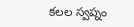కలల స్వప్నం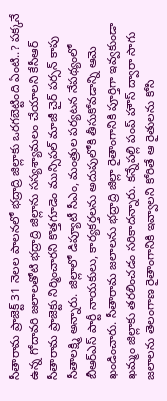సీతారామ ప్రాజెక్ట్ 31 నెలల పాలనలో భద్రాద్రి జిల్లాకు ఒరగబెట్టింది ఏంటి..? పక్కనే ఉన్న గోదావరి జలాలతోటి భద్రాద్రి జిల్లాను సస్యశ్యామలం చేయాలని కేసీఆర్ సీతారామ ప్రాజెక్టు నిర్మించారని కొత్తగూడెం మున్సిపల్ మాజీ చైర్ పర్సన్ కాపు సీతాలక్ష్మి అన్నారు. జిల్లాలో డిప్యూటీ సీఎం, మంత్రుల పర్యటన నేపథ్యంలో బీఆర్ఎస్ పార్టీ నాయకులు, కార్యకర్తలను అదుపులోకి తీసుకోవడాన్ని ఆమె ఖండించారు. సీతారామ జలాలను భద్రాద్రి జిల్లా రైతాంగానికి పూర్తిగా ఇవ్వకుండా ఖమ్మం జిల్లాకు తరలించడం సరికాదన్నారు. కన్నేపల్లి పంప్ హౌస్ ద్వారా సాగు జలాలను తెలంగాణ రైతాంగానికి ఇవ్వాలని కోరితే ఆ రైతులను కోసి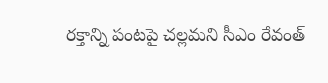రక్తాన్ని పంటపై చల్లమని సీఎం రేవంత్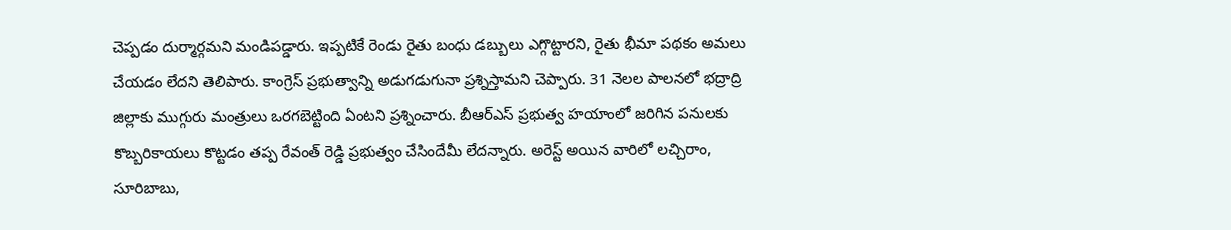చెప్పడం దుర్మార్గమని మండిపడ్డారు. ఇప్పటికే రెండు రైతు బంధు డబ్బులు ఎగ్గొట్టారని, రైతు భీమా పథకం అమలు చేయడం లేదని తెలిపారు. కాంగ్రెస్ ప్రభుత్వాన్ని అడుగడుగునా ప్రశ్నిస్తామని చెప్పారు. 31 నెలల పాలనలో భద్రాద్రి జిల్లాకు ముగ్గురు మంత్రులు ఒరగబెట్టింది ఏంటని ప్రశ్నించారు. బీఆర్ఎస్ ప్రభుత్వ హయాంలో జరిగిన పనులకు కొబ్బరికాయలు కొట్టడం తప్ప రేవంత్ రెడ్డి ప్రభుత్వం చేసిందేమీ లేదన్నారు. అరెస్ట్ అయిన వారిలో లచ్చిరాం, సూరిబాబు,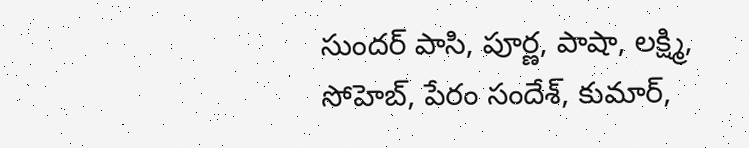సుందర్ పాసి, పూర్ణ, పాషా, లక్ష్మి, సోహెబ్, పేరం సందేశ్, కుమార్,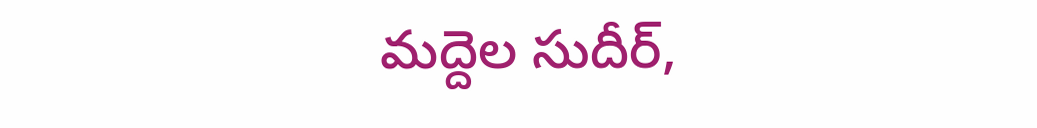మద్దెల సుదీర్,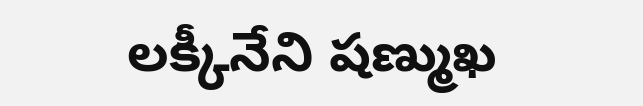లక్కీనేని షణ్ముఖ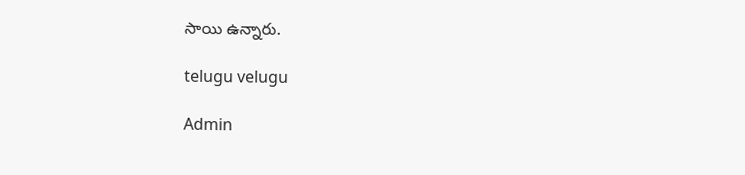సాయి ఉన్నారు.

telugu velugu

Admin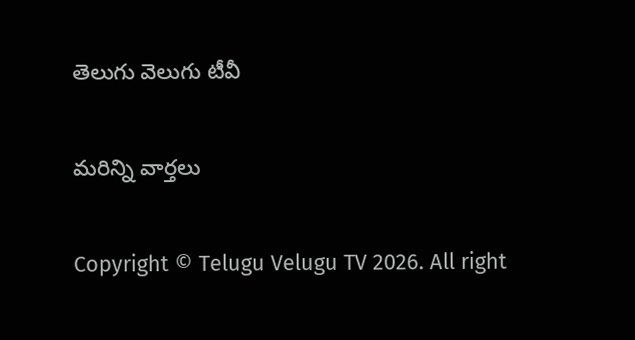తెలుగు వెలుగు టీవీ

మరిన్ని వార్తలు

Copyright © Telugu Velugu TV 2026. All right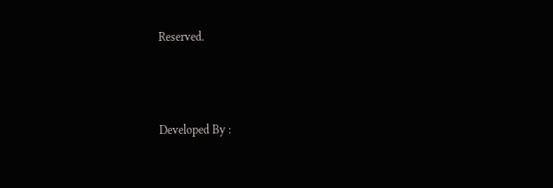Reserved.



Developed By :